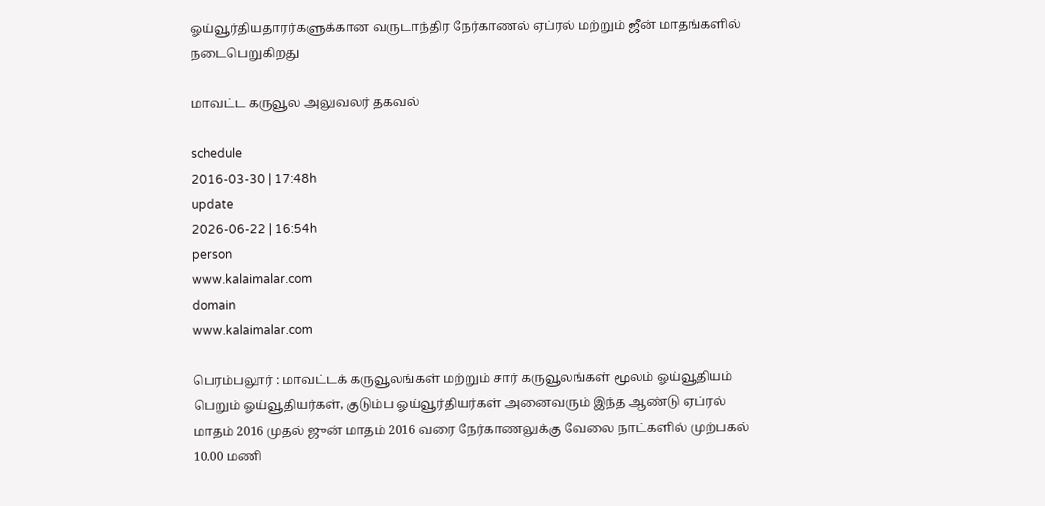ஓய்வூர்தியதாரர்களுக்கான வருடாந்திர நேர்காணல் ஏப்ரல் மற்றும் ஜீன் மாதங்களில் நடைபெறுகிறது

மாவட்ட கருவூல அலுவலர் தகவல்

schedule
2016-03-30 | 17:48h
update
2026-06-22 | 16:54h
person
www.kalaimalar.com
domain
www.kalaimalar.com

பெரம்பலூர் : மாவட்டக் கருவூலங்கள் மற்றும் சார் கருவூலங்கள் மூலம் ஓய்வூதியம் பெறும் ஓய்வூதியர்கள், குடும்ப ஓய்வூர்தியர்கள் அனைவரும் இந்த ஆண்டு ஏப்ரல் மாதம் 2016 முதல் ஜுன் மாதம் 2016 வரை நேர்காணலுக்கு வேலை நாட்களில் முற்பகல் 10.00 மணி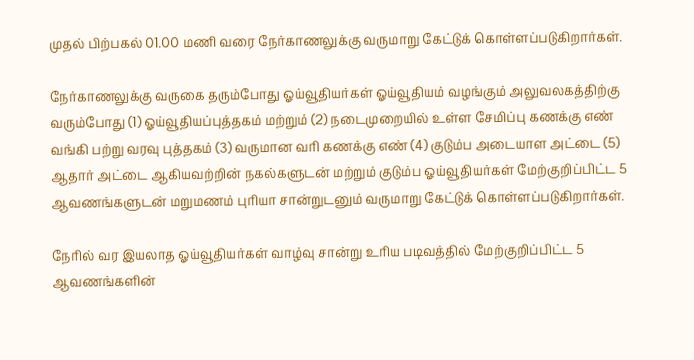முதல் பிற்பகல் 01.00 மணி வரை நேர்காணலுக்கு வருமாறு கேட்டுக் கொள்ளப்படுகிறார்கள்.

நேர்காணலுக்கு வருகை தரும்போது ஓய்வூதியர்கள் ஓய்வூதியம் வழங்கும் அலுவலகத்திற்கு வரும்போது (1) ஓய்வூதியப்புத்தகம் மற்றும் (2) நடைமுறையில் உள்ள சேமிப்பு கணக்கு எண் வங்கி பற்று வரவு புத்தகம் (3) வருமான வரி கணக்கு எண் (4) குடும்ப அடையாள அட்டை (5) ஆதார் அட்டை ஆகியவற்றின் நகல்களுடன் மற்றும் குடும்ப ஓய்வூதியர்கள் மேற்குறிப்பிட்ட 5 ஆவணங்களுடன் மறுமணம் புரியா சான்றுடனும் வருமாறு கேட்டுக் கொள்ளப்படுகிறார்கள்.

நேரில் வர இயலாத ஓய்வூதியர்கள் வாழ்வு சான்று உரிய படிவத்தில் மேற்குறிப்பிட்ட 5 ஆவணங்களின்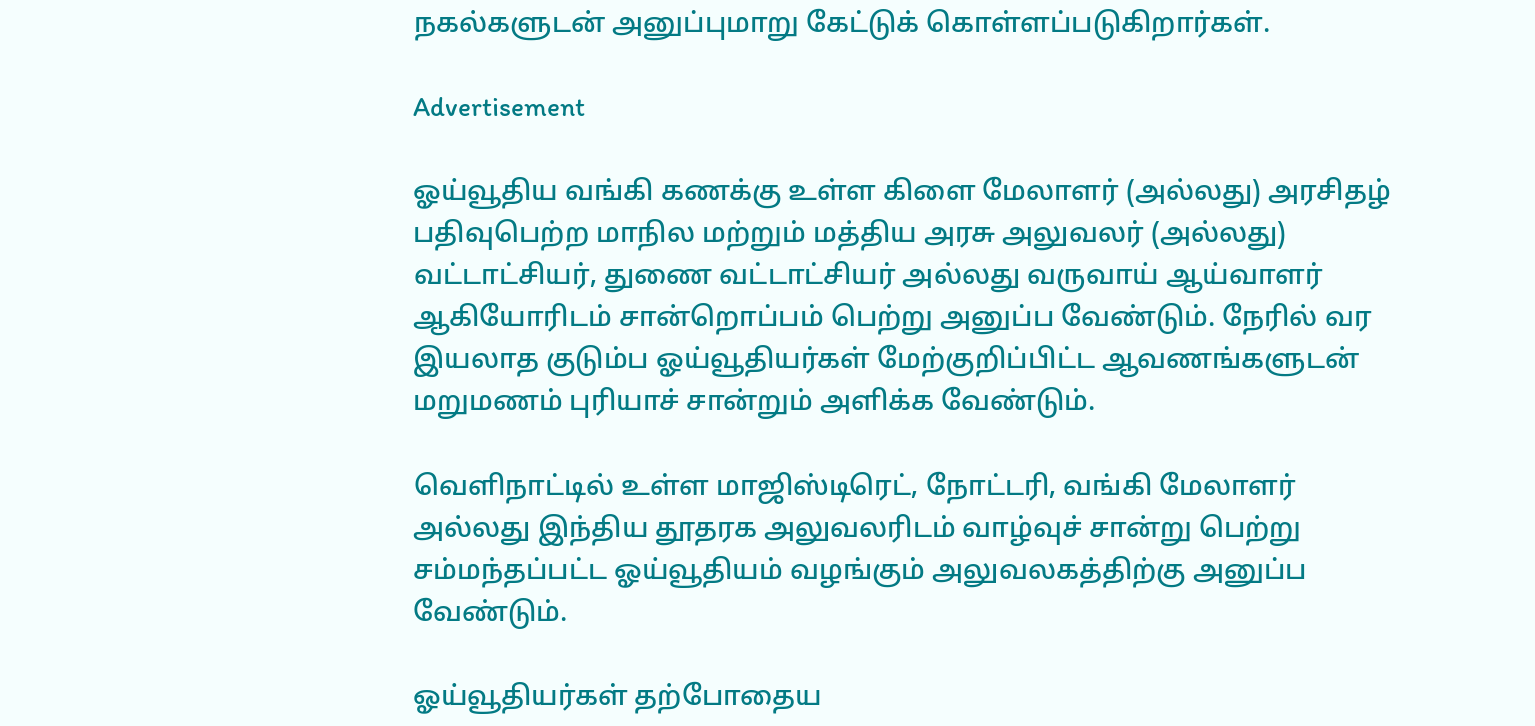நகல்களுடன் அனுப்புமாறு கேட்டுக் கொள்ளப்படுகிறார்கள்.

Advertisement

ஓய்வூதிய வங்கி கணக்கு உள்ள கிளை மேலாளர் (அல்லது) அரசிதழ் பதிவுபெற்ற மாநில மற்றும் மத்திய அரசு அலுவலர் (அல்லது) வட்டாட்சியர், துணை வட்டாட்சியர் அல்லது வருவாய் ஆய்வாளர் ஆகியோரிடம் சான்றொப்பம் பெற்று அனுப்ப வேண்டும். நேரில் வர இயலாத குடும்ப ஓய்வூதியர்கள் மேற்குறிப்பிட்ட ஆவணங்களுடன் மறுமணம் புரியாச் சான்றும் அளிக்க வேண்டும்.

வெளிநாட்டில் உள்ள மாஜிஸ்டிரெட், நோட்டரி, வங்கி மேலாளர் அல்லது இந்திய தூதரக அலுவலரிடம் வாழ்வுச் சான்று பெற்று சம்மந்தப்பட்ட ஓய்வூதியம் வழங்கும் அலுவலகத்திற்கு அனுப்ப வேண்டும்.

ஓய்வூதியர்கள் தற்போதைய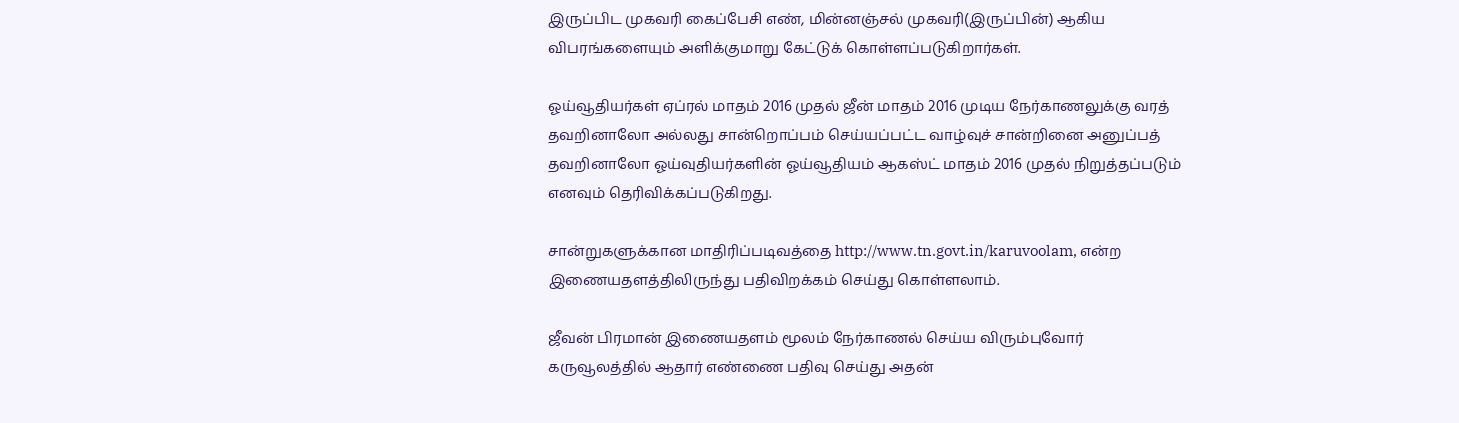இருப்பிட முகவரி கைப்பேசி எண், மின்னஞ்சல் முகவரி(இருப்பின்) ஆகிய விபரங்களையும் அளிக்குமாறு கேட்டுக் கொள்ளப்படுகிறார்கள்.

ஓய்வூதியர்கள் ஏப்ரல் மாதம் 2016 முதல் ஜீன் மாதம் 2016 முடிய நேர்காணலுக்கு வரத் தவறினாலோ அல்லது சான்றொப்பம் செய்யப்பட்ட வாழ்வுச் சான்றினை அனுப்பத் தவறினாலோ ஓய்வுதியர்களின் ஓய்வூதியம் ஆகஸ்ட் மாதம் 2016 முதல் நிறுத்தப்படும் எனவும் தெரிவிக்கப்படுகிறது.

சான்றுகளுக்கான மாதிரிப்படிவத்தை http://www.tn.govt.in/karuvoolam, என்ற இணையதளத்திலிருந்து பதிவிறக்கம் செய்து கொள்ளலாம்.

ஜீவன் பிரமான் இணையதளம் மூலம் நேர்காணல் செய்ய விரும்புவோர் கருவூலத்தில் ஆதார் எண்ணை பதிவு செய்து அதன்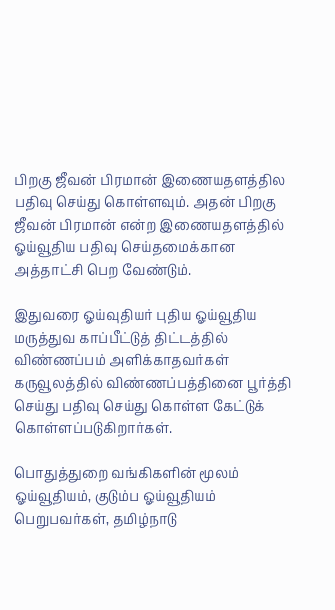பிறகு ஜீவன் பிரமான் இணையதளத்தில பதிவு செய்து கொள்ளவும். அதன் பிறகு ஜீவன் பிரமான் என்ற இணையதளத்தில் ஓய்வூதிய பதிவு செய்தமைக்கான அத்தாட்சி பெற வேண்டும்.

இதுவரை ஓய்வுதியர் புதிய ஓய்வூதிய மருத்துவ காப்பீட்டுத் திட்டத்தில் விண்ணப்பம் அளிக்காதவர்கள் கருவூலத்தில் விண்ணப்பத்தினை பூர்த்தி செய்து பதிவு செய்து கொள்ள கேட்டுக் கொள்ளப்படுகிறார்கள்.

பொதுத்துறை வங்கிகளின் மூலம் ஓய்வூதியம், குடும்ப ஓய்வூதியம் பெறுபவர்கள், தமிழ்நாடு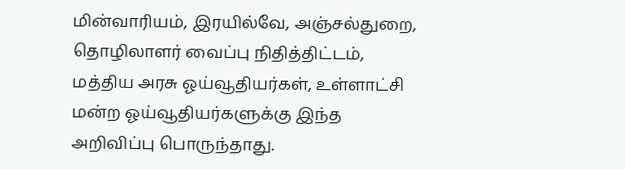மின்வாரியம், இரயில்வே, அஞ்சல்துறை, தொழிலாளர் வைப்பு நிதித்திட்டம், மத்திய அரசு ஓய்வூதியர்கள், உள்ளாட்சி மன்ற ஓய்வூதியர்களுக்கு இந்த அறிவிப்பு பொருந்தாது.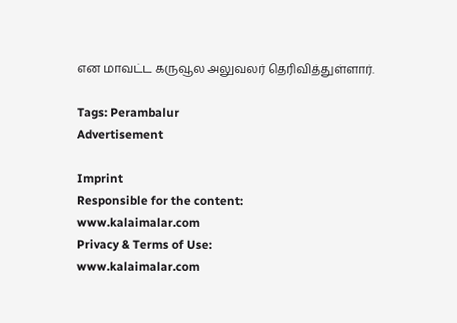என மாவட்ட கருவூல அலுவலர் தெரிவித்துள்ளார்.

Tags: Perambalur
Advertisement

Imprint
Responsible for the content:
www.kalaimalar.com
Privacy & Terms of Use:
www.kalaimalar.com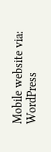Mobile website via:
WordPress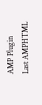AMP Plugin
Last AMPHTML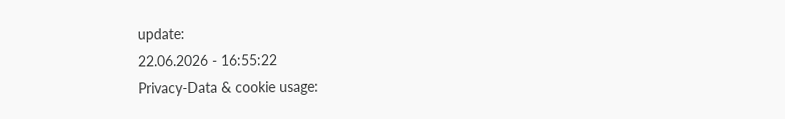update:
22.06.2026 - 16:55:22
Privacy-Data & cookie usage: